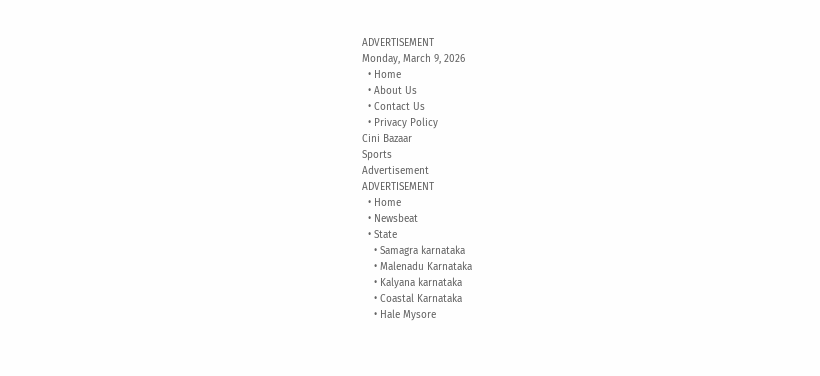ADVERTISEMENT
Monday, March 9, 2026
  • Home
  • About Us
  • Contact Us
  • Privacy Policy
Cini Bazaar
Sports
Advertisement
ADVERTISEMENT
  • Home
  • Newsbeat
  • State
    • Samagra karnataka
    • Malenadu Karnataka
    • Kalyana karnataka
    • Coastal Karnataka
    • Hale Mysore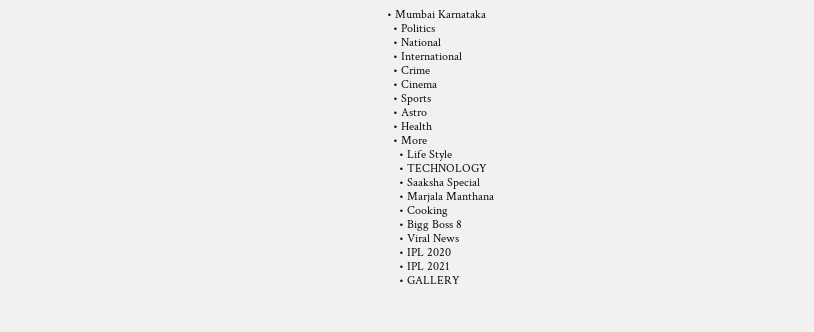• Mumbai Karnataka
  • Politics
  • National
  • International
  • Crime
  • Cinema
  • Sports
  • Astro
  • Health
  • More
    • Life Style
    • TECHNOLOGY
    • Saaksha Special
    • Marjala Manthana
    • Cooking
    • Bigg Boss 8
    • Viral News
    • IPL 2020
    • IPL 2021
    • GALLERY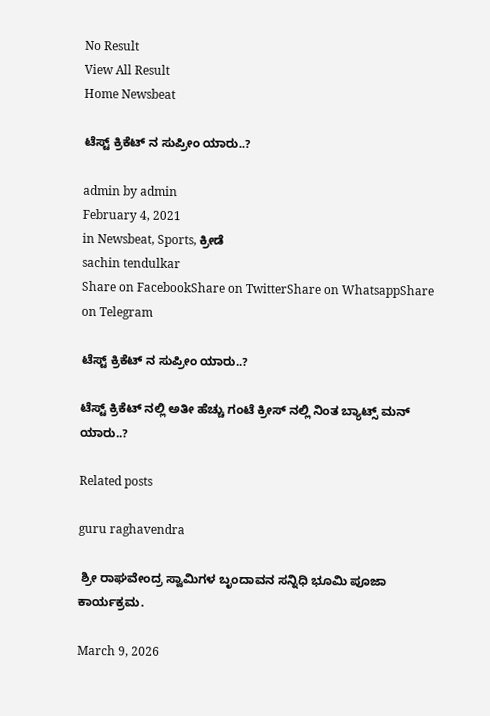No Result
View All Result
Home Newsbeat

ಟೆಸ್ಟ್ ಕ್ರಿಕೆಟ್ ನ ಸುಪ್ರೀಂ ಯಾರು..?

admin by admin
February 4, 2021
in Newsbeat, Sports, ಕ್ರೀಡೆ
sachin tendulkar
Share on FacebookShare on TwitterShare on WhatsappShare on Telegram

ಟೆಸ್ಟ್ ಕ್ರಿಕೆಟ್ ನ ಸುಪ್ರೀಂ ಯಾರು..?

ಟೆಸ್ಟ್ ಕ್ರಿಕೆಟ್ ನಲ್ಲಿ ಅತೀ ಹೆಚ್ಚು ಗಂಟೆ ಕ್ರೀಸ್ ನಲ್ಲಿ ನಿಂತ ಬ್ಯಾಟ್ಸ್ ಮನ್ ಯಾರು..?

Related posts

guru raghavendra

 ಶ್ರೀ ರಾಘವೇಂದ್ರ ಸ್ವಾಮಿಗಳ ಬೃಂದಾವನ ಸನ್ನಿಧಿ ಭೂಮಿ ಪೂಜಾ ಕಾರ್ಯಕ್ರಮ.

March 9, 2026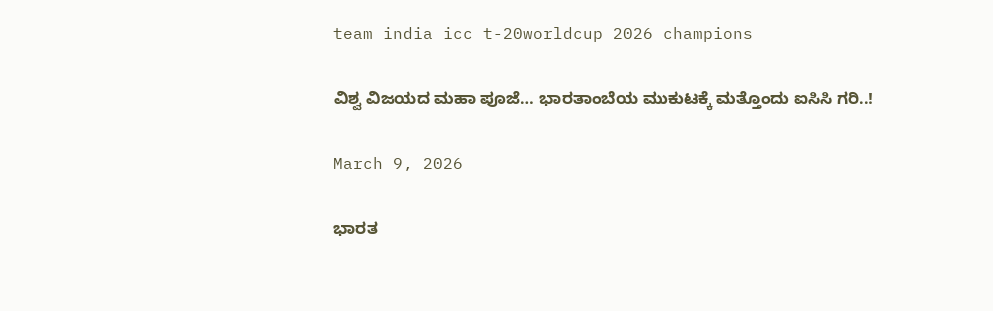team india icc t-20worldcup 2026 champions

ವಿಶ್ವ ವಿಜಯದ ಮಹಾ ಪೂಜೆ… ಭಾರತಾಂಬೆಯ ಮುಕುಟಕ್ಕೆ ಮತ್ತೊಂದು ಐಸಿಸಿ ಗರಿ..!

March 9, 2026

ಭಾರತ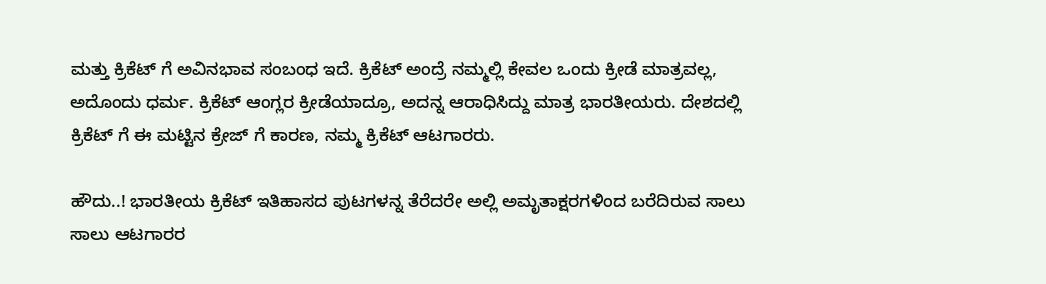ಮತ್ತು ಕ್ರಿಕೆಟ್ ಗೆ ಅವಿನಭಾವ ಸಂಬಂಧ ಇದೆ. ಕ್ರಿಕೆಟ್ ಅಂದ್ರೆ ನಮ್ಮಲ್ಲಿ ಕೇವಲ ಒಂದು ಕ್ರೀಡೆ ಮಾತ್ರವಲ್ಲ, ಅದೊಂದು ಧರ್ಮ. ಕ್ರಿಕೆಟ್ ಆಂಗ್ಲರ ಕ್ರೀಡೆಯಾದ್ರೂ, ಅದನ್ನ ಆರಾಧಿಸಿದ್ದು ಮಾತ್ರ ಭಾರತೀಯರು. ದೇಶದಲ್ಲಿ ಕ್ರಿಕೆಟ್ ಗೆ ಈ ಮಟ್ಟಿನ ಕ್ರೇಜ್ ಗೆ ಕಾರಣ, ನಮ್ಮ ಕ್ರಿಕೆಟ್ ಆಟಗಾರರು.

ಹೌದು..! ಭಾರತೀಯ ಕ್ರಿಕೆಟ್ ಇತಿಹಾಸದ ಪುಟಗಳನ್ನ ತೆರೆದರೇ ಅಲ್ಲಿ ಅಮೃತಾಕ್ಷರಗಳಿಂದ ಬರೆದಿರುವ ಸಾಲು ಸಾಲು ಆಟಗಾರರ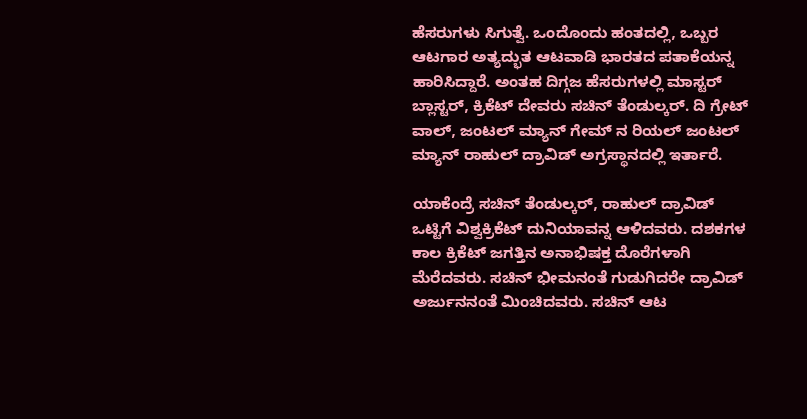ಹೆಸರುಗಳು ಸಿಗುತ್ವೆ. ಒಂದೊಂದು ಹಂತದಲ್ಲಿ, ಒಬ್ಬರ ಆಟಗಾರ ಅತ್ಯದ್ಭುತ ಆಟವಾಡಿ ಭಾರತದ ಪತಾಕೆಯನ್ನ ಹಾರಿಸಿದ್ದಾರೆ. ಅಂತಹ ದಿಗ್ಗಜ ಹೆಸರುಗಳಲ್ಲಿ ಮಾಸ್ಟರ್ ಬ್ಲಾಸ್ಟರ್, ಕ್ರಿಕೆಟ್ ದೇವರು ಸಚಿನ್ ತೆಂಡುಲ್ಕರ್. ದಿ ಗ್ರೇಟ್ ವಾಲ್, ಜಂಟಲ್ ಮ್ಯಾನ್ ಗೇಮ್ ನ ರಿಯಲ್ ಜಂಟಲ್ ಮ್ಯಾನ್ ರಾಹುಲ್ ದ್ರಾವಿಡ್ ಅಗ್ರಸ್ಥಾನದಲ್ಲಿ ಇರ್ತಾರೆ.

ಯಾಕೆಂದ್ರೆ ಸಚಿನ್ ತೆಂಡುಲ್ಕರ್, ರಾಹುಲ್ ದ್ರಾವಿಡ್ ಒಟ್ಟಿಗೆ ವಿಶ್ವಕ್ರಿಕೆಟ್ ದುನಿಯಾವನ್ನ ಆಳಿದವರು. ದಶಕಗಳ ಕಾಲ ಕ್ರಿಕೆಟ್ ಜಗತ್ತಿನ ಅನಾಭಿಷಕ್ತ ದೊರೆಗಳಾಗಿ ಮೆರೆದವರು. ಸಚಿನ್ ಭೀಮನಂತೆ ಗುಡುಗಿದರೇ ದ್ರಾವಿಡ್ ಅರ್ಜುನನಂತೆ ಮಿಂಚಿದವರು. ಸಚಿನ್ ಆಟ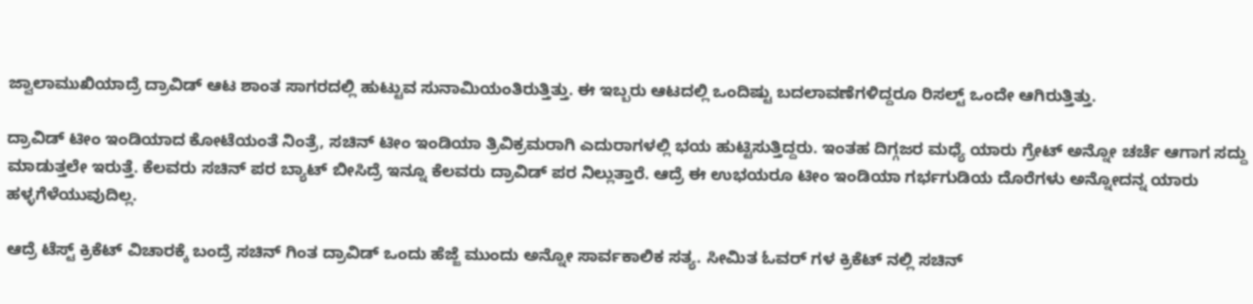ಜ್ವಾಲಾಮುಖಿಯಾದ್ರೆ ದ್ರಾವಿಡ್ ಆಟ ಶಾಂತ ಸಾಗರದಲ್ಲಿ ಹುಟ್ಟುವ ಸುನಾಮಿಯಂತಿರುತ್ತಿತ್ತು. ಈ ಇಬ್ಬರು ಆಟದಲ್ಲಿ ಒಂದಿಷ್ಟು ಬದಲಾವಣೆಗಳಿದ್ದರೂ ರಿಸಲ್ಟ್ ಒಂದೇ ಆಗಿರುತ್ತಿತ್ತು.

ದ್ರಾವಿಡ್ ಟೀಂ ಇಂಡಿಯಾದ ಕೋಟೆಯಂತೆ ನಿಂತ್ರೆ, ಸಚಿನ್ ಟೀಂ ಇಂಡಿಯಾ ತ್ರಿವಿಕ್ರಮರಾಗಿ ಎದುರಾಗಳಲ್ಲಿ ಭಯ ಹುಟ್ಟಿಸುತ್ತಿದ್ದರು. ಇಂತಹ ದಿಗ್ಗಜರ ಮಧ್ಯೆ ಯಾರು ಗ್ರೇಟ್ ಅನ್ನೋ ಚರ್ಚೆ ಆಗಾಗ ಸದ್ದು ಮಾಡುತ್ತಲೇ ಇರುತ್ತೆ. ಕೆಲವರು ಸಚಿನ್ ಪರ ಬ್ಯಾಟ್ ಬೀಸಿದ್ರೆ ಇನ್ನೂ ಕೆಲವರು ದ್ರಾವಿಡ್ ಪರ ನಿಲ್ಲುತ್ತಾರೆ. ಆದ್ರೆ ಈ ಉಭಯರೂ ಟೀಂ ಇಂಡಿಯಾ ಗರ್ಭಗುಡಿಯ ದೊರೆಗಳು ಅನ್ನೋದನ್ನ ಯಾರು ಹಳ್ಳಗೆಳೆಯುವುದಿಲ್ಲ.

ಆದ್ರೆ ಟೆಸ್ಟ್ ಕ್ರಿಕೆಟ್ ವಿಚಾರಕ್ಕೆ ಬಂದ್ರೆ ಸಚಿನ್ ಗಿಂತ ದ್ರಾವಿಡ್ ಒಂದು ಹೆಜ್ಜೆ ಮುಂದು ಅನ್ನೋ ಸಾರ್ವಕಾಲಿಕ ಸತ್ಯ. ಸೀಮಿತ ಓವರ್ ಗಳ ಕ್ರಿಕೆಟ್ ನಲ್ಲಿ ಸಚಿನ್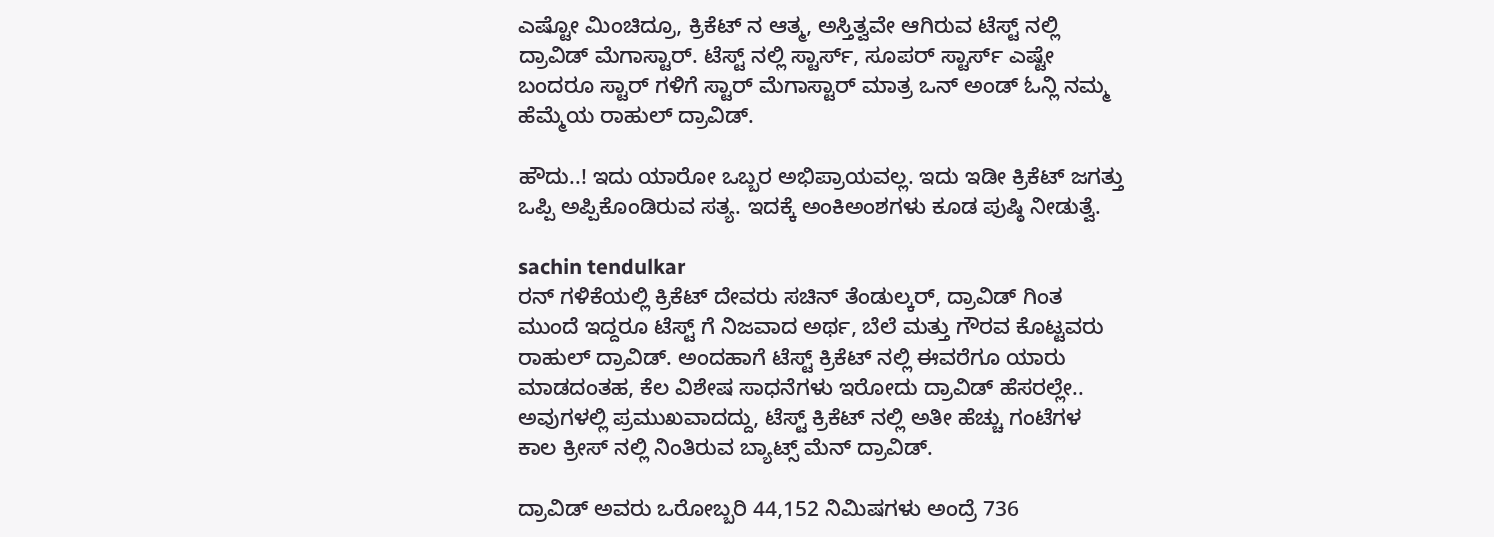ಎಷ್ಟೋ ಮಿಂಚಿದ್ರೂ, ಕ್ರಿಕೆಟ್ ನ ಆತ್ಮ, ಅಸ್ತಿತ್ವವೇ ಆಗಿರುವ ಟೆಸ್ಟ್ ನಲ್ಲಿ ದ್ರಾವಿಡ್ ಮೆಗಾಸ್ಟಾರ್. ಟೆಸ್ಟ್ ನಲ್ಲಿ ಸ್ಟಾರ್ಸ್, ಸೂಪರ್ ಸ್ಟಾರ್ಸ್ ಎಷ್ಟೇ ಬಂದರೂ ಸ್ಟಾರ್ ಗಳಿಗೆ ಸ್ಟಾರ್ ಮೆಗಾಸ್ಟಾರ್ ಮಾತ್ರ ಒನ್ ಅಂಡ್ ಓನ್ಲಿ ನಮ್ಮ ಹೆಮ್ಮೆಯ ರಾಹುಲ್ ದ್ರಾವಿಡ್.

ಹೌದು..! ಇದು ಯಾರೋ ಒಬ್ಬರ ಅಭಿಪ್ರಾಯವಲ್ಲ. ಇದು ಇಡೀ ಕ್ರಿಕೆಟ್ ಜಗತ್ತು ಒಪ್ಪಿ ಅಪ್ಪಿಕೊಂಡಿರುವ ಸತ್ಯ. ಇದಕ್ಕೆ ಅಂಕಿಅಂಶಗಳು ಕೂಡ ಪುಷ್ಠಿ ನೀಡುತ್ವೆ.

sachin tendulkar
ರನ್ ಗಳಿಕೆಯಲ್ಲಿ ಕ್ರಿಕೆಟ್ ದೇವರು ಸಚಿನ್ ತೆಂಡುಲ್ಕರ್, ದ್ರಾವಿಡ್ ಗಿಂತ ಮುಂದೆ ಇದ್ದರೂ ಟೆಸ್ಟ್ ಗೆ ನಿಜವಾದ ಅರ್ಥ, ಬೆಲೆ ಮತ್ತು ಗೌರವ ಕೊಟ್ಟವರು ರಾಹುಲ್ ದ್ರಾವಿಡ್. ಅಂದಹಾಗೆ ಟೆಸ್ಟ್ ಕ್ರಿಕೆಟ್ ನಲ್ಲಿ ಈವರೆಗೂ ಯಾರು ಮಾಡದಂತಹ, ಕೆಲ ವಿಶೇಷ ಸಾಧನೆಗಳು ಇರೋದು ದ್ರಾವಿಡ್ ಹೆಸರಲ್ಲೇ.. ಅವುಗಳಲ್ಲಿ ಪ್ರಮುಖವಾದದ್ದು, ಟೆಸ್ಟ್ ಕ್ರಿಕೆಟ್ ನಲ್ಲಿ ಅತೀ ಹೆಚ್ಚು ಗಂಟೆಗಳ ಕಾಲ ಕ್ರೀಸ್ ನಲ್ಲಿ ನಿಂತಿರುವ ಬ್ಯಾಟ್ಸ್ ಮೆನ್ ದ್ರಾವಿಡ್.

ದ್ರಾವಿಡ್ ಅವರು ಒರೋಬ್ಬರಿ 44,152 ನಿಮಿಷಗಳು ಅಂದ್ರೆ 736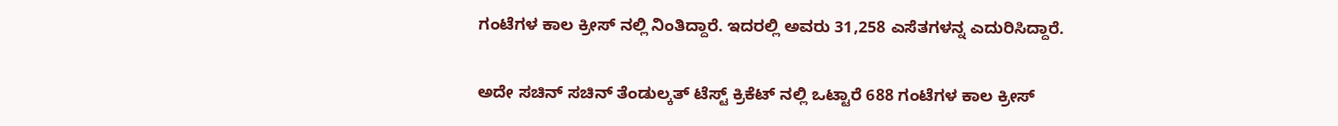ಗಂಟೆಗಳ ಕಾಲ ಕ್ರೀಸ್ ನಲ್ಲಿ ನಿಂತಿದ್ದಾರೆ. ಇದರಲ್ಲಿ ಅವರು 31,258 ಎಸೆತಗಳನ್ನ ಎದುರಿಸಿದ್ದಾರೆ.

ಅದೇ ಸಚಿನ್ ಸಚಿನ್ ತೆಂಡುಲ್ಕತ್ ಟೆಸ್ಟ್ ಕ್ರಿಕೆಟ್ ನಲ್ಲಿ ಒಟ್ಟಾರೆ 688 ಗಂಟೆಗಳ ಕಾಲ ಕ್ರೀಸ್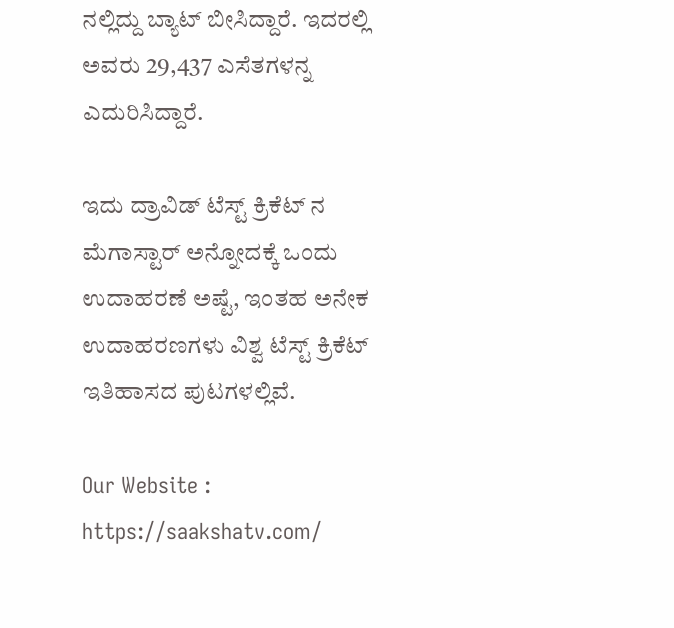ನಲ್ಲಿದ್ದು ಬ್ಯಾಟ್ ಬೀಸಿದ್ದಾರೆ. ಇದರಲ್ಲಿ ಅವರು 29,437 ಎಸೆತಗಳನ್ನ ಎದುರಿಸಿದ್ದಾರೆ.

ಇದು ದ್ರಾವಿಡ್ ಟೆಸ್ಟ್ ಕ್ರಿಕೆಟ್ ನ ಮೆಗಾಸ್ಟಾರ್ ಅನ್ನೋದಕ್ಕೆ ಒಂದು ಉದಾಹರಣೆ ಅಷ್ಟೆ, ಇಂತಹ ಅನೇಕ ಉದಾಹರಣಗಳು ವಿಶ್ವ ಟೆಸ್ಟ್ ಕ್ರಿಕೆಟ್ ಇತಿಹಾಸದ ಪುಟಗಳಲ್ಲಿವೆ.

Our Website : https://saakshatv.com/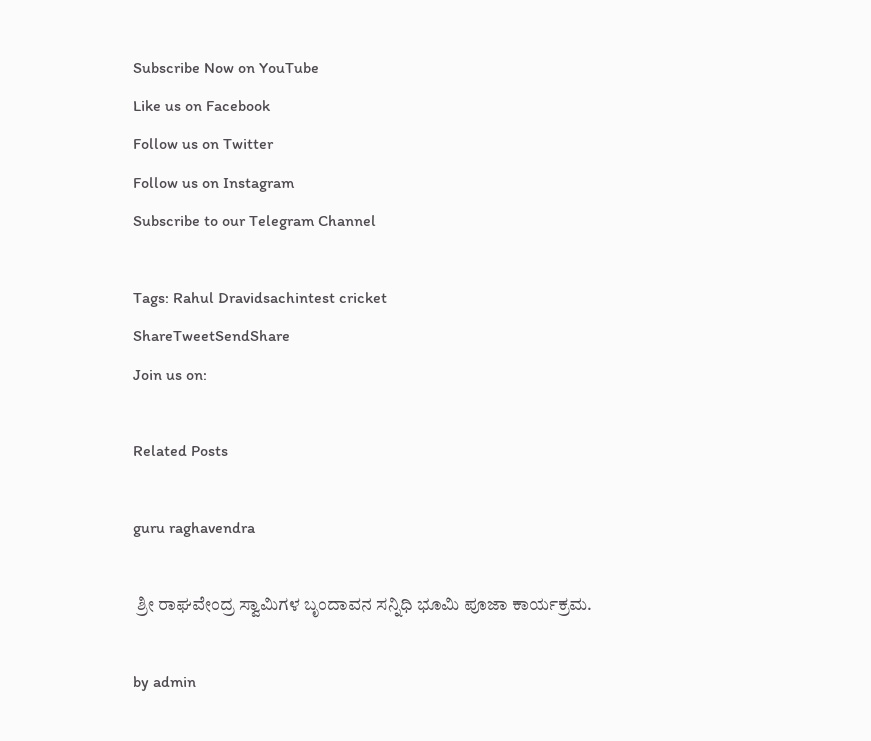Subscribe Now on YouTube
Like us on Facebook
Follow us on Twitter
Follow us on Instagram
Subscribe to our Telegram Channel

Tags: Rahul Dravidsachintest cricket
ShareTweetSendShare
Join us on:

Related Posts

guru raghavendra

 ಶ್ರೀ ರಾಘವೇಂದ್ರ ಸ್ವಾಮಿಗಳ ಬೃಂದಾವನ ಸನ್ನಿಧಿ ಭೂಮಿ ಪೂಜಾ ಕಾರ್ಯಕ್ರಮ.

by admin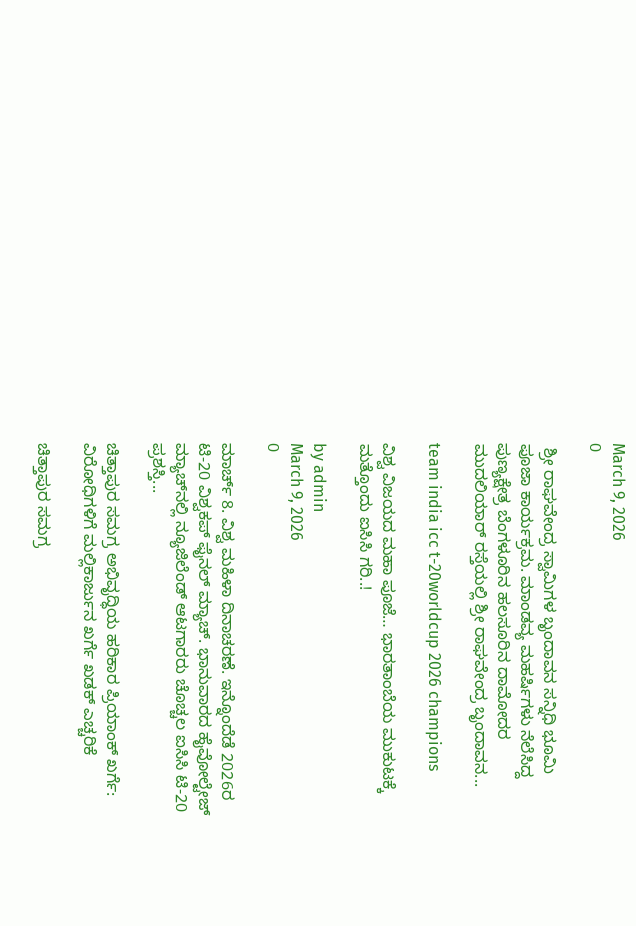March 9, 2026
0

 ಶ್ರೀ ರಾಘವೇಂದ್ರ ಸ್ವಾಮಿಗಳ ಬೃಂದಾವನ ಸನ್ನಿಧಿ ಭೂಮಿ ಪೂಜಾ ಕಾರ್ಯಕ್ರಮ. ಮಾಂಡವ್ಯ ಮಹರ್ಷಿಗಳು ನೆಲೆಸಿದ್ದ ಪುಣ್ಯಕ್ಷೇತ್ರ ಬೆಂಗಳೂರಿನ ಹಲಸೂರಿನ ದಾಮೋದರ ಮುದಲಿಯಾರ್‌ ರಸ್ತೆಯಲ್ಲಿ ಶ್ರೀ ರಾಘವೇಂದ್ರ ಬೃಂದಾವನ...

team india icc t-20worldcup 2026 champions

ವಿಶ್ವ ವಿಜಯದ ಮಹಾ ಪೂಜೆ… ಭಾರತಾಂಬೆಯ ಮುಕುಟಕ್ಕೆ ಮತ್ತೊಂದು ಐಸಿಸಿ ಗರಿ..!

by admin
March 9, 2026
0

ಮಾರ್ಚ್ 8. ವಿಶ್ವ ಮಹಿಳಾ ದಿನಾಚರಣೆ. ಇನ್ನೊಂದೆಡೆ 2026ರ ಟಿ-20 ವಿಶ್ವಕಪ್ ಫೈನಲ್ ಮ್ಯಾಚ್. ಭಾನುವಾರದ ಹೈವೋಲ್ಟೇಜ್ ಮ್ಯಾಚ್‍ನಲ್ಲಿ ನ್ಯೂಜಿಲೆಂಡ್ ಆಟಗಾರರು ಚೊಚ್ಚಲ ಐಸಿಸಿ ಟಿ-20 ಪ್ರಶಸ್ತಿ...

ಚಿತ್ತಾಪುರ ಸಮಗ್ರ ಅಭಿವೃದ್ಧಿಯ ಹರಿಕಾರ ಪ್ರಿಯಾಂಕ್ ಖರ್ಗೆ: ವಿರೋಧಿಗಳಿಗೆ ಮಲ್ಲಿಕಾರ್ಜುನ ಖರ್ಗೆ ಖಡಕ್ ಎಚ್ಚರಿಕೆ

ಚಿತ್ತಾಪುರ ಸಮಗ್ರ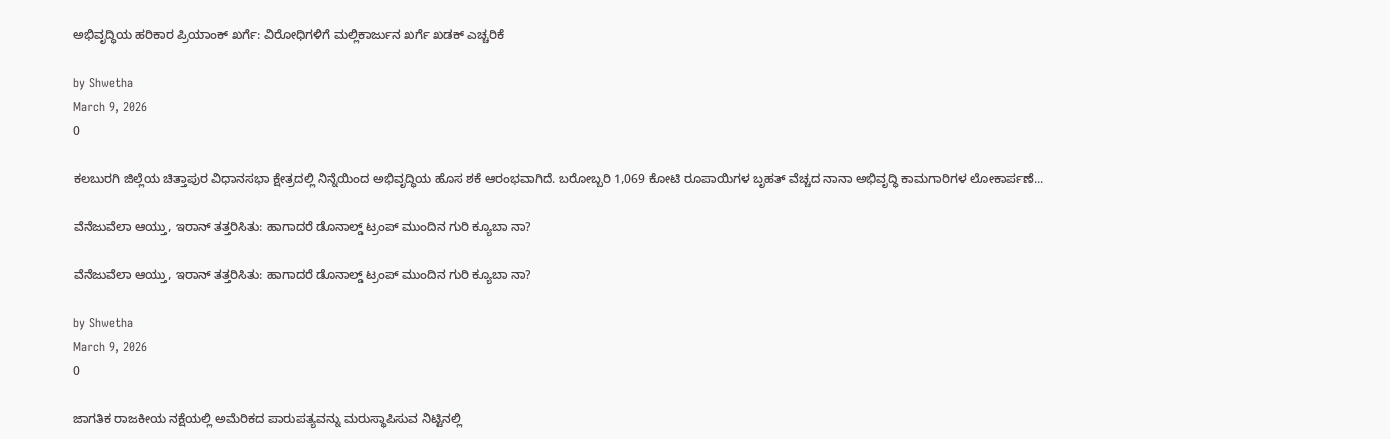ಅಭಿವೃದ್ಧಿಯ ಹರಿಕಾರ ಪ್ರಿಯಾಂಕ್ ಖರ್ಗೆ: ವಿರೋಧಿಗಳಿಗೆ ಮಲ್ಲಿಕಾರ್ಜುನ ಖರ್ಗೆ ಖಡಕ್ ಎಚ್ಚರಿಕೆ

by Shwetha
March 9, 2026
0

ಕಲಬುರಗಿ ಜಿಲ್ಲೆಯ ಚಿತ್ತಾಪುರ ವಿಧಾನಸಭಾ ಕ್ಷೇತ್ರದಲ್ಲಿ ನಿನ್ನೆಯಿಂದ ಅಭಿವೃದ್ಧಿಯ ಹೊಸ ಶಕೆ ಆರಂಭವಾಗಿದೆ. ಬರೋಬ್ಬರಿ 1,069 ಕೋಟಿ ರೂಪಾಯಿಗಳ ಬೃಹತ್ ವೆಚ್ಚದ ನಾನಾ ಅಭಿವೃದ್ಧಿ ಕಾಮಗಾರಿಗಳ ಲೋಕಾರ್ಪಣೆ...

ವೆನೆಜುವೆಲಾ ಆಯ್ತು, ಇರಾನ್ ತತ್ತರಿಸಿತು: ಹಾಗಾದರೆ ಡೊನಾಲ್ಡ್ ಟ್ರಂಪ್ ಮುಂದಿನ ಗುರಿ ಕ್ಯೂಬಾ ನಾ?

ವೆನೆಜುವೆಲಾ ಆಯ್ತು, ಇರಾನ್ ತತ್ತರಿಸಿತು: ಹಾಗಾದರೆ ಡೊನಾಲ್ಡ್ ಟ್ರಂಪ್ ಮುಂದಿನ ಗುರಿ ಕ್ಯೂಬಾ ನಾ?

by Shwetha
March 9, 2026
0

ಜಾಗತಿಕ ರಾಜಕೀಯ ನಕ್ಷೆಯಲ್ಲಿ ಅಮೆರಿಕದ ಪಾರುಪತ್ಯವನ್ನು ಮರುಸ್ಥಾಪಿಸುವ ನಿಟ್ಟಿನಲ್ಲಿ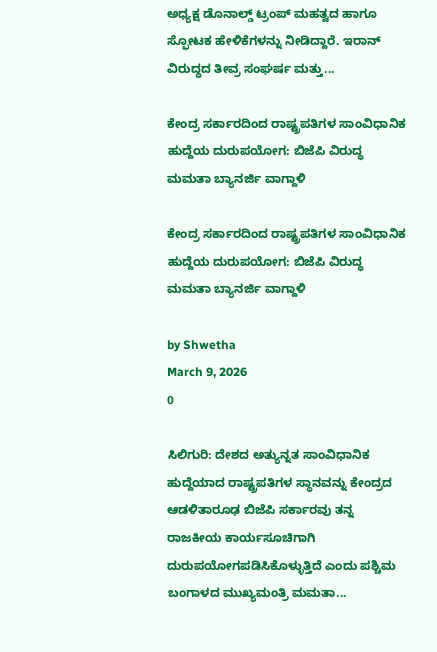ಅಧ್ಯಕ್ಷ ಡೊನಾಲ್ಡ್ ಟ್ರಂಪ್ ಮಹತ್ವದ ಹಾಗೂ ಸ್ಫೋಟಕ ಹೇಳಿಕೆಗಳನ್ನು ನೀಡಿದ್ದಾರೆ. ಇರಾನ್ ವಿರುದ್ಧದ ತೀವ್ರ ಸಂಘರ್ಷ ಮತ್ತು...

ಕೇಂದ್ರ ಸರ್ಕಾರದಿಂದ ರಾಷ್ಟ್ರಪತಿಗಳ ಸಾಂವಿಧಾನಿಕ ಹುದ್ದೆಯ ದುರುಪಯೋಗ: ಬಿಜೆಪಿ ವಿರುದ್ಧ ಮಮತಾ ಬ್ಯಾನರ್ಜಿ ವಾಗ್ದಾಳಿ

ಕೇಂದ್ರ ಸರ್ಕಾರದಿಂದ ರಾಷ್ಟ್ರಪತಿಗಳ ಸಾಂವಿಧಾನಿಕ ಹುದ್ದೆಯ ದುರುಪಯೋಗ: ಬಿಜೆಪಿ ವಿರುದ್ಧ ಮಮತಾ ಬ್ಯಾನರ್ಜಿ ವಾಗ್ದಾಳಿ

by Shwetha
March 9, 2026
0

ಸಿಲಿಗುರಿ: ದೇಶದ ಅತ್ಯುನ್ನತ ಸಾಂವಿಧಾನಿಕ ಹುದ್ದೆಯಾದ ರಾಷ್ಟ್ರಪತಿಗಳ ಸ್ಥಾನವನ್ನು ಕೇಂದ್ರದ ಆಡಳಿತಾರೂಢ ಬಿಜೆಪಿ ಸರ್ಕಾರವು ತನ್ನ ರಾಜಕೀಯ ಕಾರ್ಯಸೂಚಿಗಾಗಿ ದುರುಪಯೋಗಪಡಿಸಿಕೊಳ್ಳುತ್ತಿದೆ ಎಂದು ಪಶ್ಚಿಮ ಬಂಗಾಳದ ಮುಖ್ಯಮಂತ್ರಿ ಮಮತಾ...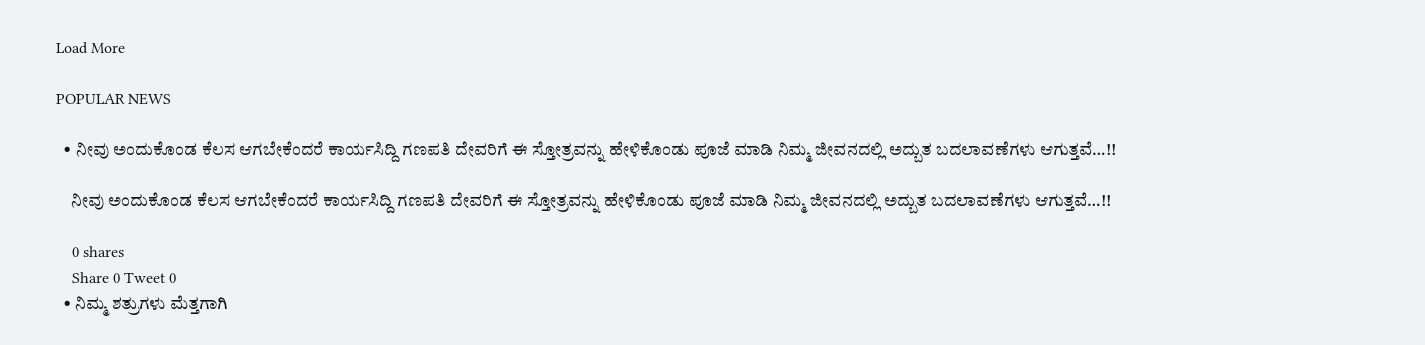Load More

POPULAR NEWS

  • ನೀವು ಅಂದುಕೊಂಡ ಕೆಲಸ ಆಗಬೇಕೆಂದರೆ ಕಾರ್ಯಸಿದ್ದಿ ಗಣಪತಿ ದೇವರಿಗೆ ಈ ಸ್ತೋತ್ರವನ್ನು ಹೇಳಿಕೊಂಡು ಪೂಜೆ ಮಾಡಿ ನಿಮ್ಮ ಜೀವನದಲ್ಲಿ ಅದ್ಬುತ ಬದಲಾವಣೆಗಳು ಆಗುತ್ತವೆ…!!

    ನೀವು ಅಂದುಕೊಂಡ ಕೆಲಸ ಆಗಬೇಕೆಂದರೆ ಕಾರ್ಯಸಿದ್ದಿ ಗಣಪತಿ ದೇವರಿಗೆ ಈ ಸ್ತೋತ್ರವನ್ನು ಹೇಳಿಕೊಂಡು ಪೂಜೆ ಮಾಡಿ ನಿಮ್ಮ ಜೀವನದಲ್ಲಿ ಅದ್ಬುತ ಬದಲಾವಣೆಗಳು ಆಗುತ್ತವೆ…!!

    0 shares
    Share 0 Tweet 0
  • ನಿಮ್ಮ ಶತ್ರುಗಳು ಮೆತ್ತಗಾಗಿ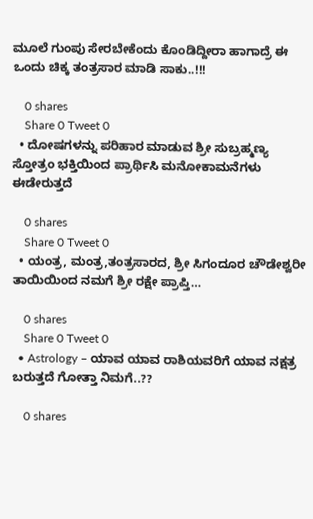ಮೂಲೆ ಗುಂಪು ಸೇರಬೇಕೆಂದು ಕೊಂಡಿದ್ದೀರಾ ಹಾಗಾದ್ರೆ ಈ ಒಂದು ಚಿಕ್ಕ ತಂತ್ರಸಾರ ಮಾಡಿ ಸಾಕು..!!!

    0 shares
    Share 0 Tweet 0
  • ದೋಷಗಳನ್ನು ಪರಿಹಾರ ಮಾಡುವ ಶ್ರೀ ಸುಬ್ರಹ್ಮಣ್ಯ ಸ್ತೋತ್ರಂ ಭಕ್ತಿಯಿಂದ ಪ್ರಾರ್ಥಿಸಿ ಮನೋಕಾಮನೆಗಳು ಈಡೇರುತ್ತದೆ

    0 shares
    Share 0 Tweet 0
  • ಯಂತ್ರ, ಮಂತ್ರ,ತಂತ್ರಸಾರದ, ಶ್ರೀ ಸಿಗಂದೂರ ಚೌಡೇಶ್ವರೀ ತಾಯಿಯಿಂದ ನಮಗೆ ಶ್ರೀ ರಕ್ಷೇ ಪ್ರಾಪ್ತಿ…

    0 shares
    Share 0 Tweet 0
  • Astrology – ಯಾವ ಯಾವ ರಾಶಿಯವರಿಗೆ ಯಾವ ನಕ್ಷತ್ರ ಬರುತ್ತದೆ ಗೋತ್ತಾ ನಿಮಗೆ..??

    0 shares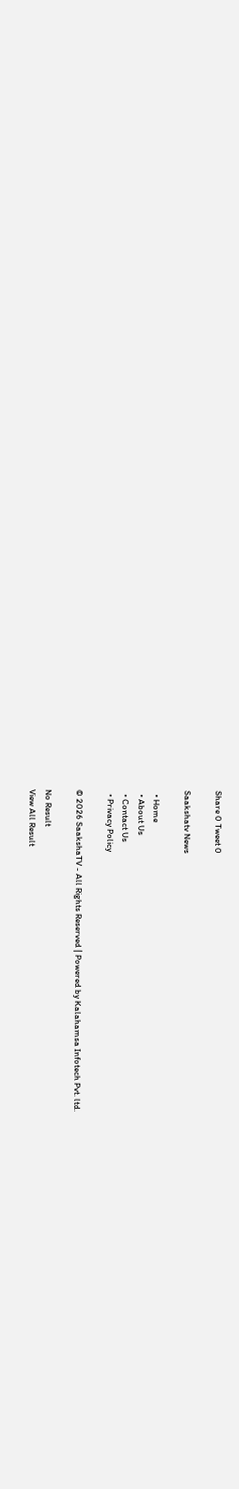Share 0 Tweet 0

Saakshatv News

  • Home
  • About Us
  • Contact Us
  • Privacy Policy

© 2026 SaakshaTV - All Rights Reserved | Powered by Kalahamsa Infotech Pvt. ltd.

No Result
View All Result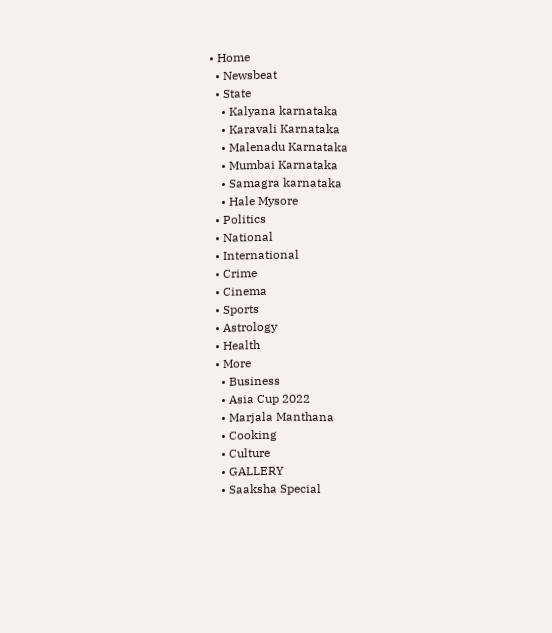• Home
  • Newsbeat
  • State
    • Kalyana karnataka
    • Karavali Karnataka
    • Malenadu Karnataka
    • Mumbai Karnataka
    • Samagra karnataka
    • Hale Mysore
  • Politics
  • National
  • International
  • Crime
  • Cinema
  • Sports
  • Astrology
  • Health
  • More
    • Business
    • Asia Cup 2022
    • Marjala Manthana
    • Cooking
    • Culture
    • GALLERY
    • Saaksha Special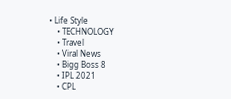• Life Style
    • TECHNOLOGY
    • Travel
    • Viral News
    • Bigg Boss 8
    • IPL 2021
    • CPL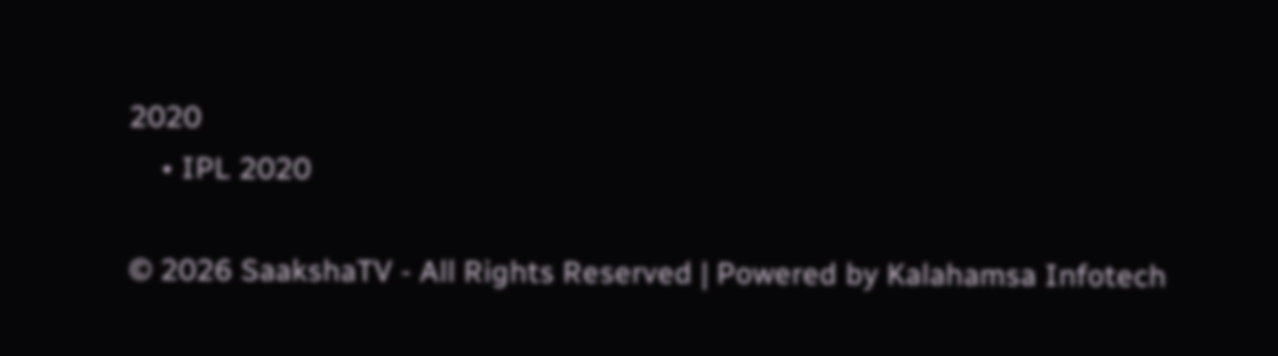2020
    • IPL 2020

© 2026 SaakshaTV - All Rights Reserved | Powered by Kalahamsa Infotech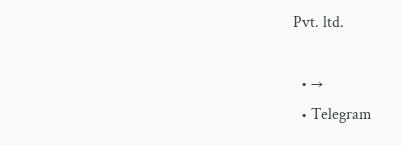Pvt. ltd.

  • →
  • Telegram